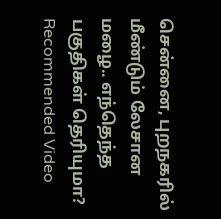சென்னை, புறநகரில் மீண்டும் லேசான மழை.. எந்தெந்த பகுதிகள் தெரியுமா?
Recommended Video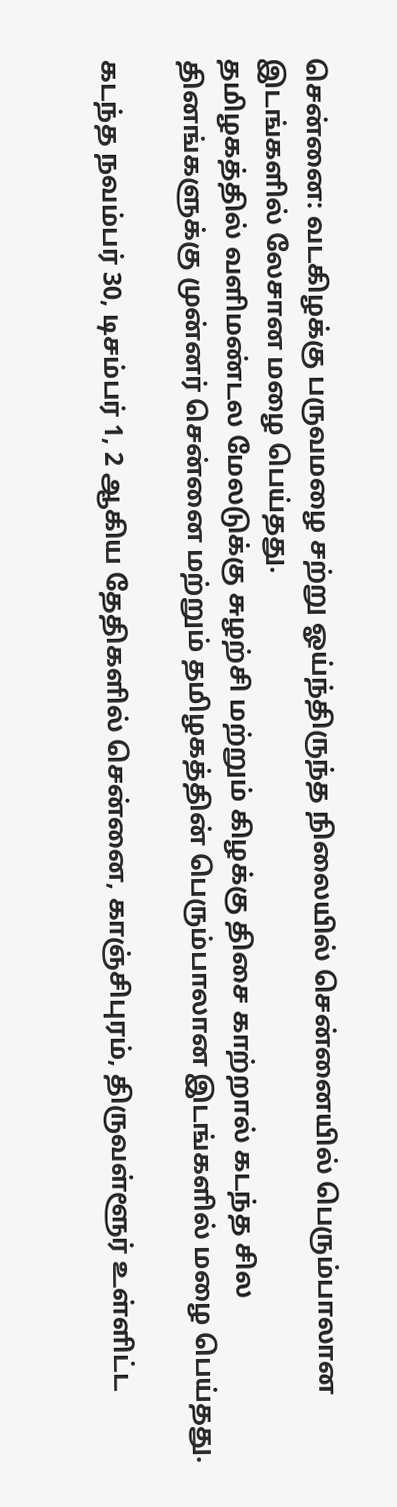சென்னை: வடகிழக்கு பருவமழை சற்று ஓய்ந்திருந்த நிலையில் சென்னையில் பெரும்பாலான இடங்களில் லேசான மழை பெய்தது.
தமிழகத்தில் வளிமண்டல மேலடுக்கு சுழற்சி மற்றும் கிழக்கு திசை காற்றால் கடந்த சில தினங்களுக்கு முன்னர் சென்னை மற்றும் தமிழகத்தின் பெரும்பாலான இடங்களில் மழை பெய்தது.

கடந்த நவம்பர் 30, டிசம்பர் 1, 2 ஆகிய தேதிகளில் சென்னை, காஞ்சிபுரம், திருவள்ளூர் உள்ளிட்ட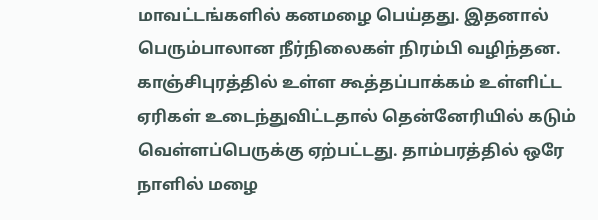மாவட்டங்களில் கனமழை பெய்தது. இதனால் பெரும்பாலான நீர்நிலைகள் நிரம்பி வழிந்தன.
காஞ்சிபுரத்தில் உள்ள கூத்தப்பாக்கம் உள்ளிட்ட ஏரிகள் உடைந்துவிட்டதால் தென்னேரியில் கடும் வெள்ளப்பெருக்கு ஏற்பட்டது. தாம்பரத்தில் ஒரே நாளில் மழை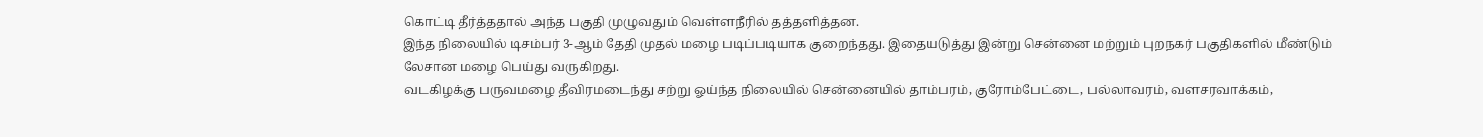கொட்டி தீர்த்ததால் அந்த பகுதி முழுவதும் வெள்ளநீரில் தத்தளித்தன.
இந்த நிலையில் டிசம்பர் 3-ஆம் தேதி முதல் மழை படிப்படியாக குறைந்தது. இதையடுத்து இன்று சென்னை மற்றும் புறநகர் பகுதிகளில் மீண்டும் லேசான மழை பெய்து வருகிறது.
வடகிழக்கு பருவமழை தீவிரமடைந்து சற்று ஓய்ந்த நிலையில் சென்னையில் தாம்பரம், குரோம்பேட்டை, பல்லாவரம், வளசரவாக்கம்,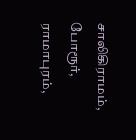சாலிகிராமம், போரூர், ராமாபுரம்,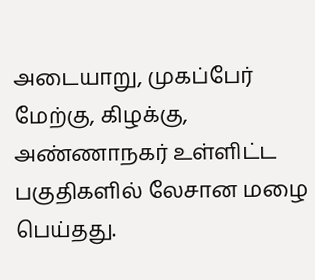அடையாறு, முகப்பேர் மேற்கு, கிழக்கு, அண்ணாநகர் உள்ளிட்ட பகுதிகளில் லேசான மழை பெய்தது.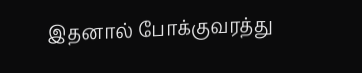இதனால் போக்குவரத்து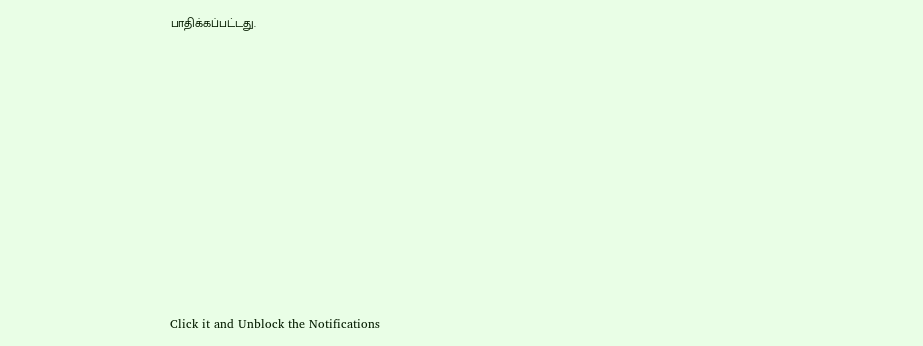பாதிக்கப்பட்டது.












Click it and Unblock the Notifications